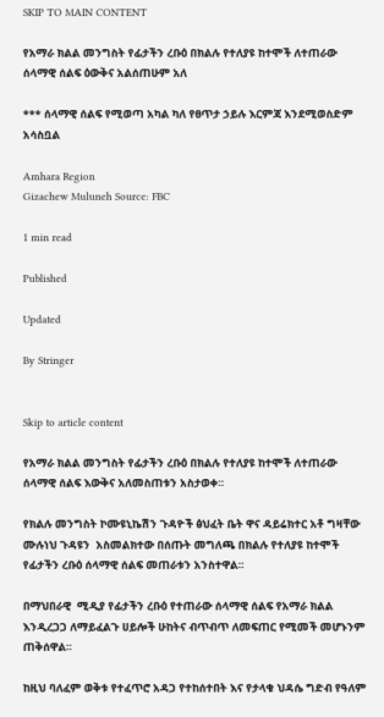SKIP TO MAIN CONTENT

የአማራ ክልል መንግስት የፊታችን ረቡዕ በክልሉ የተለያዩ ከተሞች ለተጠራው ሰላማዊ ሰልፍ ዕውቅና አልሰጠሁም አለ

*** ሰላማዊ ሰልፍ የሚወጣ አካል ካለ የፀጥታ ኃይሉ እርምጃ እንደሚወስድም አሳስቧል

Amhara Region
Gizachew Muluneh Source: FBC

1 min read

Published

Updated

By Stringer


Skip to article content

የአማራ ክልል መንግስት የፊታችን ረቡዕ በክልሉ የተለያዩ ከተሞች ለተጠራው ሰላማዊ ሰልፍ እውቅና አለመስጠቱን አስታወቀ፡፡

የክልሉ መንግስት ኮሙዩኒኬሽን ጉዳዮች ፅህፈት ቤት ዋና ዳይሬክተር አቶ ግዛቸው ሙሉነህ ጉዳዩን  አስመልክተው በሰጡት መግለጫ በክልሉ የተለያዩ ከተሞች የፊታችን ረቡዕ ሰላማዊ ሰልፍ መጠራቱን አንስተዋል፡፡

በማህበራዊ  ሚዲያ የፊታችን ረቡዕ የተጠራው ሰላማዊ ሰልፍ የአማራ ክልል እንዲረጋጋ ለማይፈልጉ ሀይሎች ሁከትና ብጥብጥ ለመፍጠር የሚመች መሆኑንም ጠቅሰዋል፡፡

ከዚህ ባለፈም ወቅቱ የተፈጥሮ አዳጋ የተከሰተበት እና የታላቁ ህዳሴ ግድብ የዓለም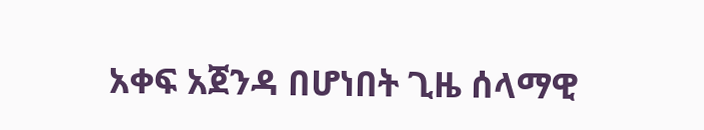አቀፍ አጀንዳ በሆነበት ጊዜ ሰላማዊ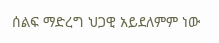ሰልፍ ማድረግ ህጋዊ አይደለምም ነው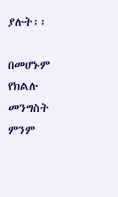ያሉት፡፡

በመሆኑም የክልሉ መንግስት ምንም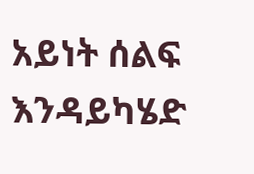አይነት ሰልፍ እንዳይካሄድ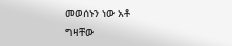መወሰኑን ነው አቶ ግዛቸው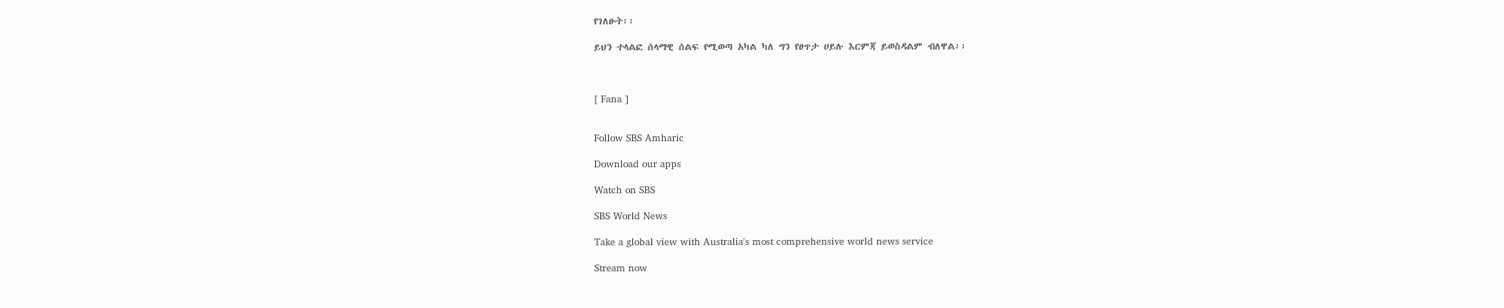የገለፁት፡፡

ይህን ተላልፎ ሰላማዊ ሰልፍ የሚወጣ አካል ካለ ግን የፀጥታ ሀይሉ እርምጃ ይወስዳልም ብለዋል፡፡



[ Fana ]


Follow SBS Amharic

Download our apps

Watch on SBS

SBS World News

Take a global view with Australia's most comprehensive world news service

Stream now